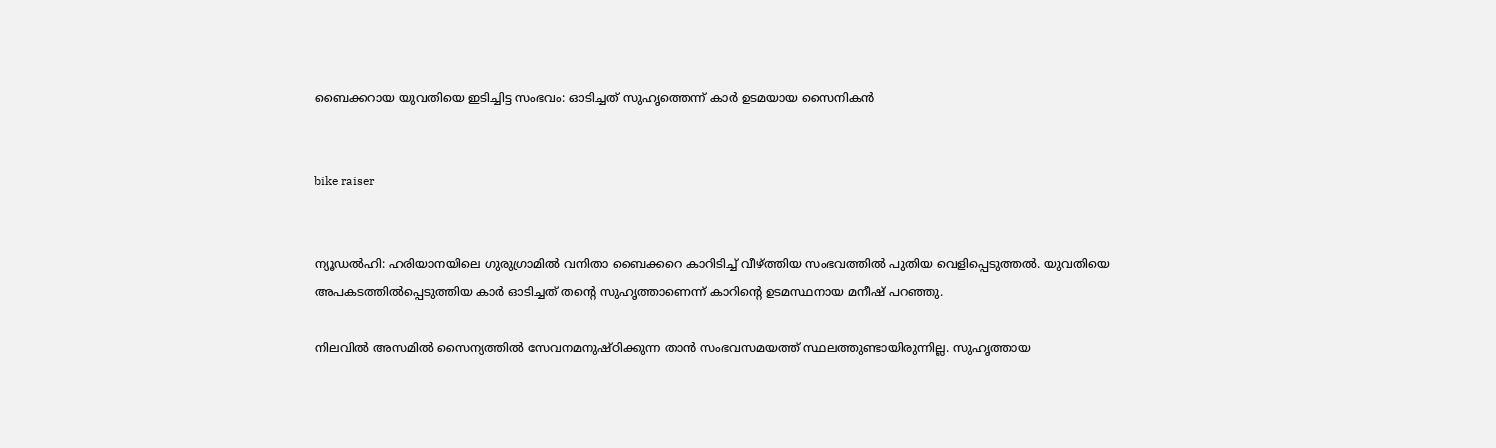ബൈക്കറായ യുവതിയെ ഇടിച്ചിട്ട സംഭവം: ഓടിച്ചത് സുഹൃത്തെന്ന് കാര്‍ ഉടമയായ സൈനികന്‍


bike raiser


ന്യൂഡല്‍ഹി: ഹരിയാനയിലെ ഗുരുഗ്രാമില്‍ വനിതാ ബൈക്കറെ കാറിടിച്ച് വീഴ്ത്തിയ സംഭവത്തില്‍ പുതിയ വെളിപ്പെടുത്തല്‍. യുവതിയെ അപകടത്തില്‍പ്പെടുത്തിയ കാര്‍ ഓടിച്ചത് തന്റെ സുഹൃത്താണെന്ന് കാറിന്റെ ഉടമസ്ഥനായ മനീഷ് പറഞ്ഞു.

നിലവില്‍ അസമില്‍ സൈന്യത്തില്‍ സേവനമനുഷ്ഠിക്കുന്ന താന്‍ സംഭവസമയത്ത് സ്ഥലത്തുണ്ടായിരുന്നില്ല. സുഹൃത്തായ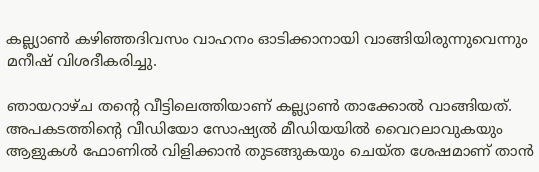കല്ല്യാണ്‍ കഴിഞ്ഞദിവസം വാഹനം ഓടിക്കാനായി വാങ്ങിയിരുന്നുവെന്നും മനീഷ് വിശദീകരിച്ചു.

ഞായറാഴ്ച തന്റെ വീട്ടിലെത്തിയാണ് കല്ല്യാണ്‍ താക്കോല്‍ വാങ്ങിയത്. അപകടത്തിന്റെ വീഡിയോ സോഷ്യല്‍ മീഡിയയില്‍ വൈറലാവുകയും ആളുകള്‍ ഫോണില്‍ വിളിക്കാന്‍ തുടങ്ങുകയും ചെയ്ത ശേഷമാണ് താന്‍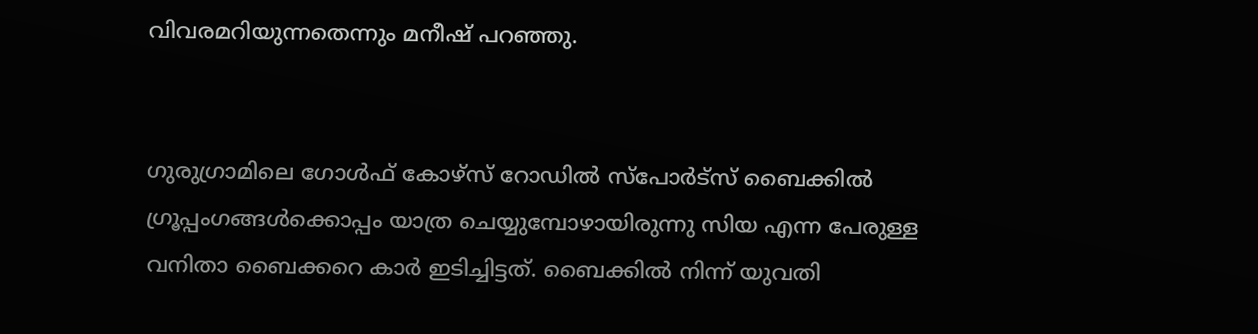വിവരമറിയുന്നതെന്നും മനീഷ് പറഞ്ഞു.


ഗുരുഗ്രാമിലെ ഗോള്‍ഫ് കോഴ്‌സ് റോഡില്‍ സ്‌പോര്‍ട്‌സ് ബൈക്കില്‍ ഗ്രൂപ്പംഗങ്ങള്‍ക്കൊപ്പം യാത്ര ചെയ്യുമ്പോഴായിരുന്നു സിയ എന്ന പേരുള്ള വനിതാ ബൈക്കറെ കാര്‍ ഇടിച്ചിട്ടത്. ബൈക്കില്‍ നിന്ന് യുവതി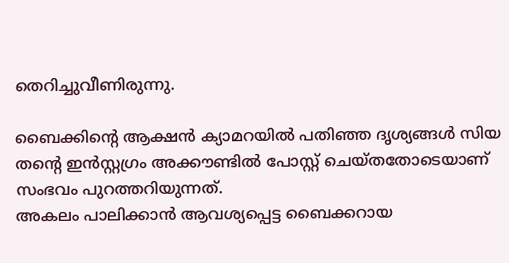തെറിച്ചുവീണിരുന്നു.

ബൈക്കിന്റെ ആക്ഷന്‍ ക്യാമറയില്‍ പതിഞ്ഞ ദൃശ്യങ്ങള്‍ സിയ തന്റെ ഇന്‍സ്റ്റഗ്രം അക്കൗണ്ടില്‍ പോസ്റ്റ് ചെയ്തതോടെയാണ് സംഭവം പുറത്തറിയുന്നത്.
അകലം പാലിക്കാന്‍ ആവശ്യപ്പെട്ട ബൈക്കറായ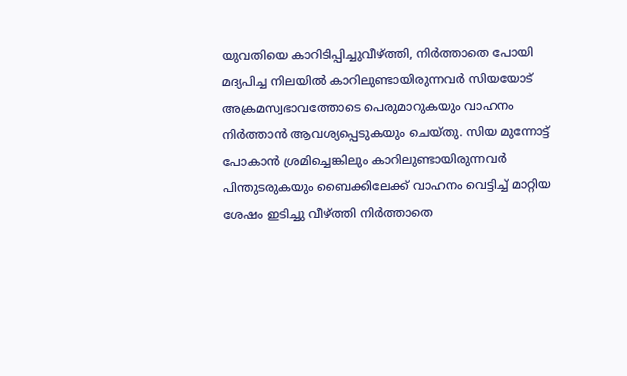യുവതിയെ കാറിടിപ്പിച്ചുവീഴ്ത്തി, നിര്‍ത്താതെ പോയി
മദ്യപിച്ച നിലയില്‍ കാറിലുണ്ടായിരുന്നവര്‍ സിയയോട് അക്രമസ്വഭാവത്തോടെ പെരുമാറുകയും വാഹനം നിര്‍ത്താന്‍ ആവശ്യപ്പെടുകയും ചെയ്തു. സിയ മുന്നോട്ട് പോകാന്‍ ശ്രമിച്ചെങ്കിലും കാറിലുണ്ടായിരുന്നവര്‍ പിന്തുടരുകയും ബൈക്കിലേക്ക് വാഹനം വെട്ടിച്ച് മാറ്റിയ ശേഷം ഇടിച്ചു വീഴ്ത്തി നിര്‍ത്താതെ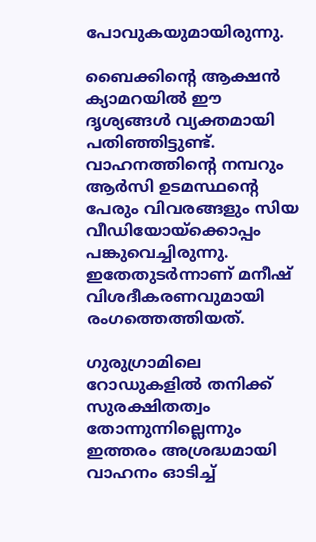പോവുകയുമായിരുന്നു.

ബൈക്കിന്റെ ആക്ഷന്‍ ക്യാമറയില്‍ ഈ ദൃശ്യങ്ങള്‍ വ്യക്തമായി പതിഞ്ഞിട്ടുണ്ട്. വാഹനത്തിന്റെ നമ്പറും ആര്‍സി ഉടമസ്ഥന്റെ പേരും വിവരങ്ങളും സിയ വീഡിയോയ്ക്കൊപ്പം പങ്കുവെച്ചിരുന്നു. ഇതേതുടര്‍ന്നാണ് മനീഷ് വിശദീകരണവുമായി രംഗത്തെത്തിയത്.

ഗുരുഗ്രാമിലെ റോഡുകളില്‍ തനിക്ക് സുരക്ഷിതത്വം തോന്നുന്നില്ലെന്നും ഇത്തരം അശ്രദ്ധമായി വാഹനം ഓടിച്ച്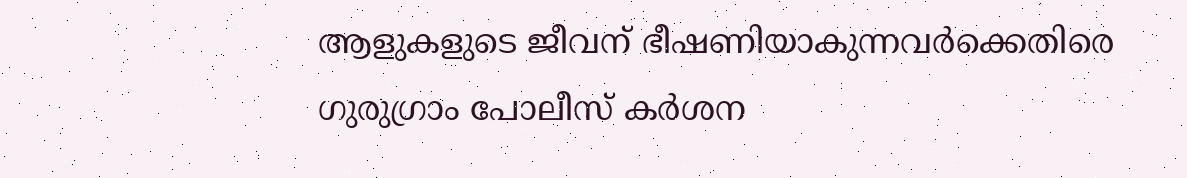ആളുകളുടെ ജീവന് ഭീഷണിയാകുന്നവര്‍ക്കെതിരെ ഗുരുഗ്രാം പോലീസ് കര്‍ശന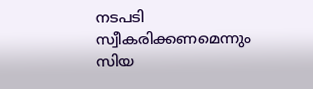നടപടി സ്വീകരിക്കണമെന്നും സിയ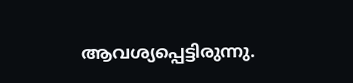ആവശ്യപ്പെട്ടിരുന്നു.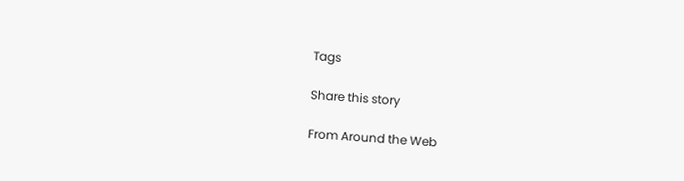Tags

Share this story

From Around the Web